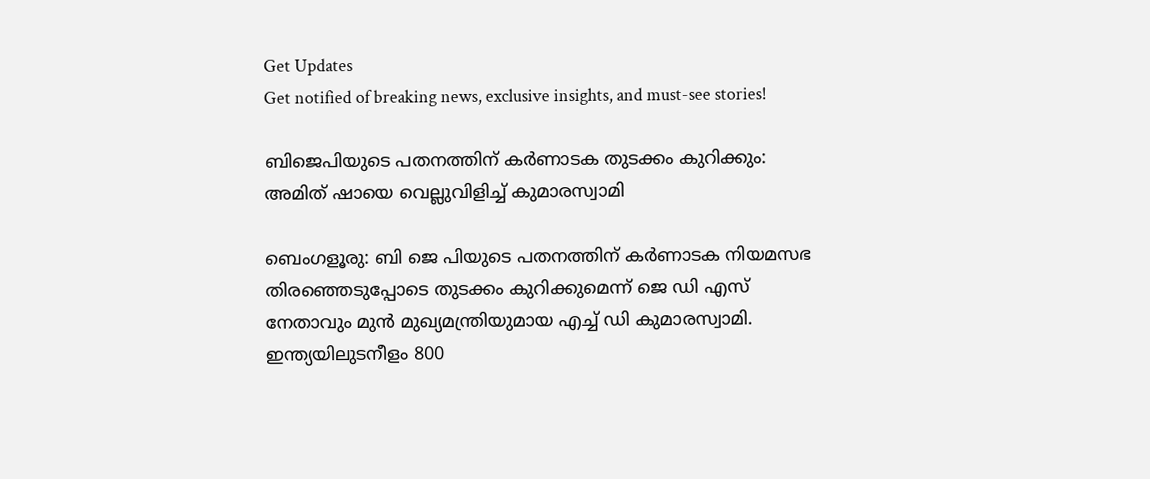Get Updates
Get notified of breaking news, exclusive insights, and must-see stories!

ബിജെപിയുടെ പതനത്തിന് കർണാടക തുടക്കം കുറിക്കും: അമിത് ഷായെ വെല്ലുവിളിച്ച് കുമാരസ്വാമി

ബെംഗളൂരു: ബി ജെ പിയുടെ പതനത്തിന് കർണാടക നിയമസഭ തിരഞ്ഞെടുപ്പോടെ തുടക്കം കുറിക്കുമെന്ന് ജെ ഡി എസ് നേതാവും മുന്‍ മുഖ്യമന്ത്രിയുമായ എച്ച് ഡി കുമാരസ്വാമി. ഇന്ത്യയിലുടനീളം 800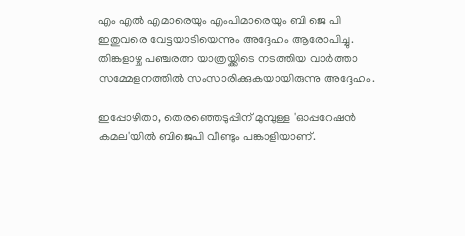എം എൽ എമാരെയും എംപിമാരെയും ബി ജെ പി ഇതുവരെ വേട്ടയാടിയെന്നും അദ്ദേഹം ആരോപിച്ചു. തിങ്കളാഴ്ച പഞ്ചരത്ന യാത്രയ്ക്കിടെ നടത്തിയ വാർത്താ സമ്മേളനത്തിൽ സംസാരിക്കുകയായിരുന്നു അദ്ദേഹം.

ഇപ്പോഴിതാ, തെരഞ്ഞെടുപ്പിന് മുമ്പുള്ള 'ഓപ്പറേഷൻ കമല'യിൽ ബിജെപി വീണ്ടും പങ്കാളിയാണ്.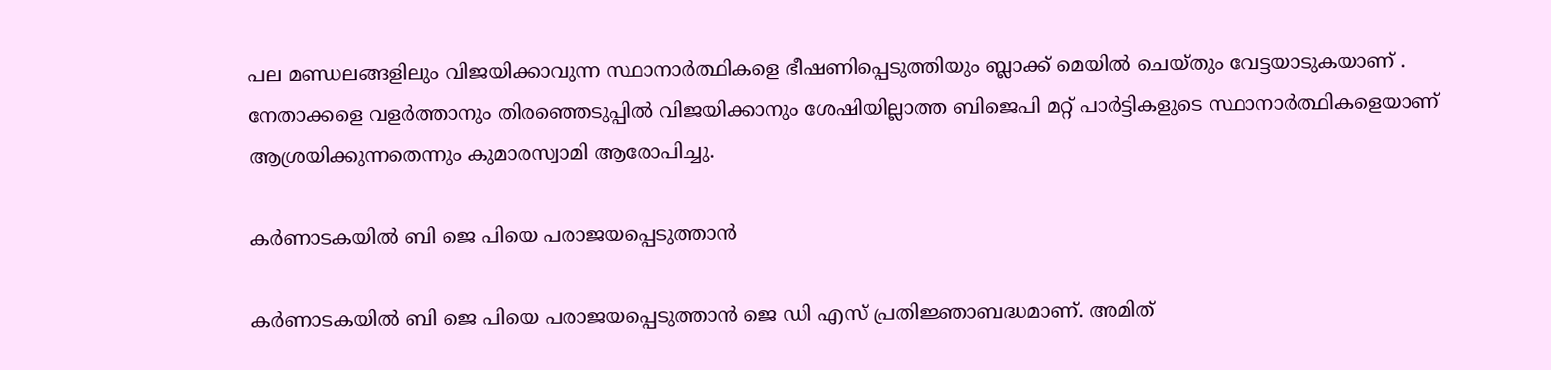പല മണ്ഡലങ്ങളിലും വിജയിക്കാവുന്ന സ്ഥാനാർത്ഥികളെ ഭീഷണിപ്പെടുത്തിയും ബ്ലാക്ക് മെയിൽ ചെയ്തും വേട്ടയാടുകയാണ് . നേതാക്കളെ വളർത്താനും തിരഞ്ഞെടുപ്പിൽ വിജയിക്കാനും ശേഷിയില്ലാത്ത ബിജെപി മറ്റ് പാർട്ടികളുടെ സ്ഥാനാർത്ഥികളെയാണ് ആശ്രയിക്കുന്നതെന്നും കുമാരസ്വാമി ആരോപിച്ചു.

കർണാടകയിൽ ബി ജെ പിയെ പരാജയപ്പെടുത്താൻ

കർണാടകയിൽ ബി ജെ പിയെ പരാജയപ്പെടുത്താൻ ജെ ഡി എസ് പ്രതിജ്ഞാബദ്ധമാണ്. അമിത്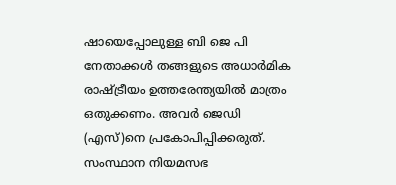ഷായെപ്പോലുള്ള ബി ജെ പി നേതാക്കൾ തങ്ങളുടെ അധാർമിക രാഷ്ട്രീയം ഉത്തരേന്ത്യയിൽ മാത്രം ഒതുക്കണം. അവർ ജെഡി (എസ്)നെ പ്രകോപിപ്പിക്കരുത്. സംസ്ഥാന നിയമസഭ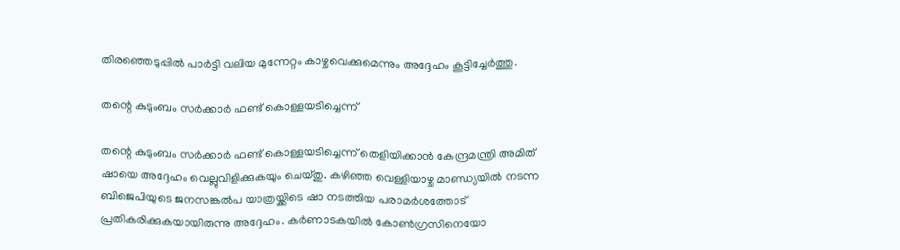തിരഞ്ഞെടുപ്പില്‍ പാർട്ടി വലിയ മുന്നേറ്റം കാഴ്ചവെക്കുമെന്നും അദ്ദേഹം കൂട്ടിച്ചേർത്തു.

തന്റെ കുടുംബം സർക്കാർ ഫണ്ട് കൊള്ളയടിച്ചെന്ന്

തന്റെ കുടുംബം സർക്കാർ ഫണ്ട് കൊള്ളയടിച്ചെന്ന് തെളിയിക്കാൻ കേന്ദ്രമന്ത്രി അമിത് ഷായെ അദ്ദേഹം വെല്ലുവിളിക്കുകയും ചെയ്തു. കഴിഞ്ഞ വെള്ളിയാഴ്ച മാണ്ഡ്യയിൽ നടന്ന ബിജെപിയുടെ ജനസങ്കൽപ യാത്രയ്ക്കിടെ ഷാ നടത്തിയ പരാമർശത്തോട് പ്രതികരിക്കുകയായിരുന്നു അദ്ദേഹം. കർണാടകയിൽ കോൺഗ്രസിനെയോ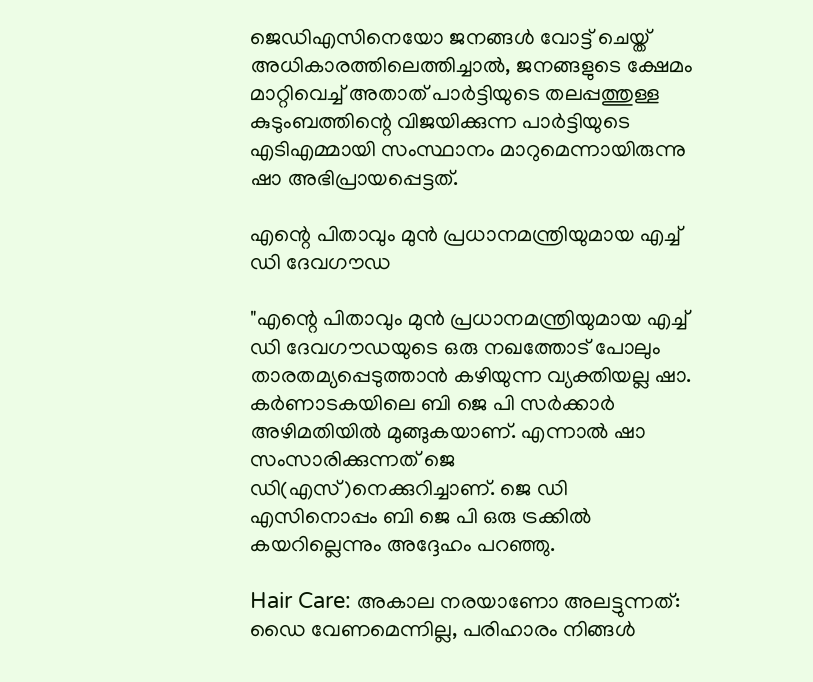ജെഡിഎസിനെയോ ജനങ്ങൾ വോട്ട് ചെയ്ത് അധികാരത്തിലെത്തിച്ചാൽ, ജനങ്ങളുടെ ക്ഷേമം മാറ്റിവെച്ച് അതാത് പാർട്ടിയുടെ തലപ്പത്തുള്ള കുടുംബത്തിന്റെ വിജയിക്കുന്ന പാർട്ടിയുടെ എടിഎമ്മായി സംസ്ഥാനം മാറുമെന്നായിരുന്നു ഷാ അഭിപ്രായപ്പെട്ടത്.

എന്റെ പിതാവും മുൻ പ്രധാനമന്ത്രിയുമായ എച്ച് ഡി ദേവഗൗഡ

"എന്റെ പിതാവും മുൻ പ്രധാനമന്ത്രിയുമായ എച്ച് ഡി ദേവഗൗഡയുടെ ഒരു നഖത്തോട് പോലും താരതമ്യപ്പെടുത്താന്‍ കഴിയുന്ന വ്യക്തിയല്ല ഷാ. കർണാടകയിലെ ബി ജെ പി സർക്കാർ അഴിമതിയിൽ മുങ്ങുകയാണ്. എന്നാൽ ഷാ സംസാരിക്കുന്നത് ജെ ഡി(എസ്)നെക്കുറിച്ചാണ്. ജെ ഡി എസിനൊപ്പം ബി ജെ പി ഒരു ട്രക്കിൽ കയറില്ലെന്നും അദ്ദേഹം പറഞ്ഞു.

Hair Care: അകാല നരയാണോ അലട്ടുന്നത്: ഡൈ വേണമെന്നില്ല, പരിഹാരം നിങ്ങള്‍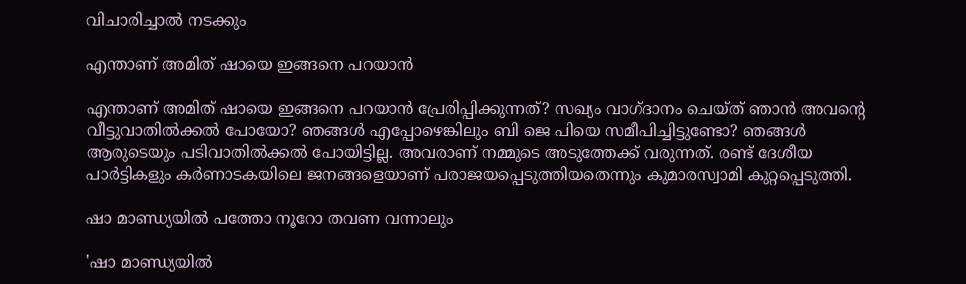വിചാരിച്ചാല്‍ നടക്കും

എന്താണ് അമിത് ഷായെ ഇങ്ങനെ പറയാൻ

എന്താണ് അമിത് ഷായെ ഇങ്ങനെ പറയാൻ പ്രേരിപ്പിക്കുന്നത്? സഖ്യം വാഗ്ദാനം ചെയ്ത് ഞാൻ അവന്റെ വീട്ടുവാതിൽക്കൽ പോയോ? ഞങ്ങള്‍ എപ്പോഴെങ്കിലും ബി ജെ പിയെ സമീപിച്ചിട്ടുണ്ടോ? ഞങ്ങൾ ആരുടെയും പടിവാതിൽക്കൽ പോയിട്ടില്ല. അവരാണ് നമ്മുടെ അടുത്തേക്ക് വരുന്നത്. രണ്ട് ദേശീയ പാർട്ടികളും കർണാടകയിലെ ജനങ്ങളെയാണ് പരാജയപ്പെടുത്തിയതെന്നും കുമാരസ്വാമി കുറ്റപ്പെടുത്തി.

ഷാ മാണ്ഡ്യയിൽ പത്തോ നൂറോ തവണ വന്നാലും

'ഷാ മാണ്ഡ്യയിൽ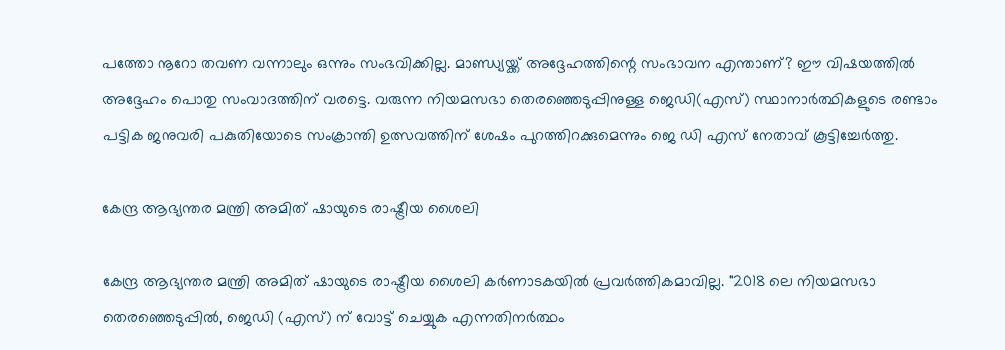പത്തോ നൂറോ തവണ വന്നാലും ഒന്നും സംഭവിക്കില്ല. മാണ്ഡ്യയ്ക്ക് അദ്ദേഹത്തിന്റെ സംഭാവന എന്താണ്? ഈ വിഷയത്തിൽ അദ്ദേഹം പൊതു സംവാദത്തിന് വരട്ടെ. വരുന്ന നിയമസഭാ തെരഞ്ഞെടുപ്പിനുള്ള ജെഡി(എസ്) സ്ഥാനാർത്ഥികളുടെ രണ്ടാം പട്ടിക ജനുവരി പകുതിയോടെ സംക്രാന്തി ഉത്സവത്തിന് ശേഷം പുറത്തിറക്കുമെന്നും ജെ ഡി എസ് നേതാവ് കൂട്ടിച്ചേർത്തു.

കേന്ദ്ര ആഭ്യന്തര മന്ത്രി അമിത് ഷായുടെ രാഷ്ട്രീയ ശൈലി

കേന്ദ്ര ആഭ്യന്തര മന്ത്രി അമിത് ഷായുടെ രാഷ്ട്രീയ ശൈലി കർണാടകയിൽ പ്രവർത്തികമാവില്ല. "2018 ലെ നിയമസഭാ തെരഞ്ഞെടുപ്പിൽ, ജെഡി (എസ്) ന് വോട്ട് ചെയ്യുക എന്നതിനർത്ഥം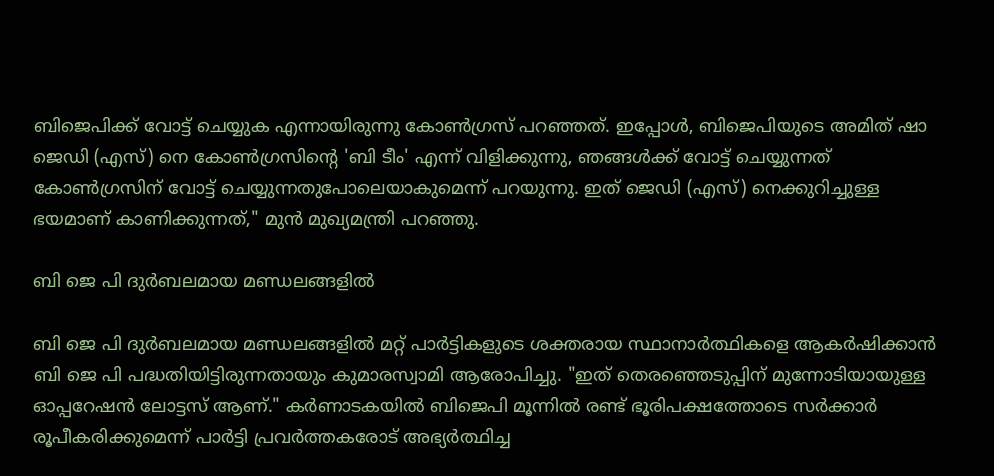ബിജെപിക്ക് വോട്ട് ചെയ്യുക എന്നായിരുന്നു കോണ്‍ഗ്രസ് പറഞ്ഞത്. ഇപ്പോൾ, ബിജെപിയുടെ അമിത് ഷാ ജെഡി (എസ്) നെ കോൺഗ്രസിന്റെ 'ബി ടീം' എന്ന് വിളിക്കുന്നു, ഞങ്ങൾക്ക് വോട്ട് ചെയ്യുന്നത് കോൺഗ്രസിന് വോട്ട് ചെയ്യുന്നതുപോലെയാകുമെന്ന് പറയുന്നു. ഇത് ജെഡി (എസ്) നെക്കുറിച്ചുള്ള ഭയമാണ് കാണിക്കുന്നത്," മുൻ മുഖ്യമന്ത്രി പറഞ്ഞു.

ബി ജെ പി ദുർബലമായ മണ്ഡലങ്ങളിൽ

ബി ജെ പി ദുർബലമായ മണ്ഡലങ്ങളിൽ മറ്റ് പാർട്ടികളുടെ ശക്തരായ സ്ഥാനാർത്ഥികളെ ആകർഷിക്കാൻ ബി ജെ പി പദ്ധതിയിട്ടിരുന്നതായും കുമാരസ്വാമി ആരോപിച്ചു. "ഇത് തെരഞ്ഞെടുപ്പിന് മുന്നോടിയായുള്ള ഓപ്പറേഷൻ ലോട്ടസ് ആണ്." കർണാടകയിൽ ബിജെപി മൂന്നിൽ രണ്ട് ഭൂരിപക്ഷത്തോടെ സർക്കാർ രൂപീകരിക്കുമെന്ന് പാർട്ടി പ്രവർത്തകരോട് അഭ്യർത്ഥിച്ച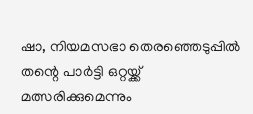ഷാ, നിയമസഭാ തെരഞ്ഞെടുപ്പിൽ തന്റെ പാർട്ടി ഒറ്റയ്ക്ക് മത്സരിക്കുമെന്നും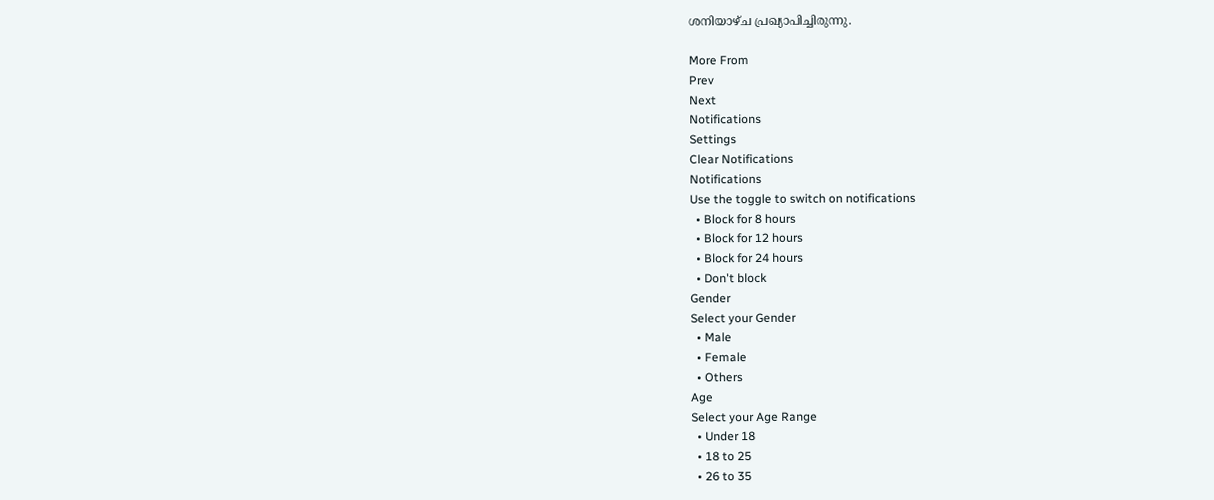ശനിയാഴ്ച പ്രഖ്യാപിച്ചിരുന്നു.

More From
Prev
Next
Notifications
Settings
Clear Notifications
Notifications
Use the toggle to switch on notifications
  • Block for 8 hours
  • Block for 12 hours
  • Block for 24 hours
  • Don't block
Gender
Select your Gender
  • Male
  • Female
  • Others
Age
Select your Age Range
  • Under 18
  • 18 to 25
  • 26 to 35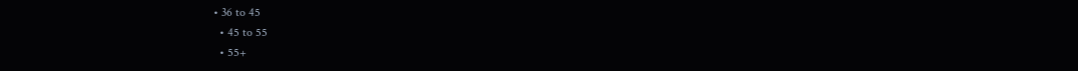• 36 to 45
  • 45 to 55
  • 55+